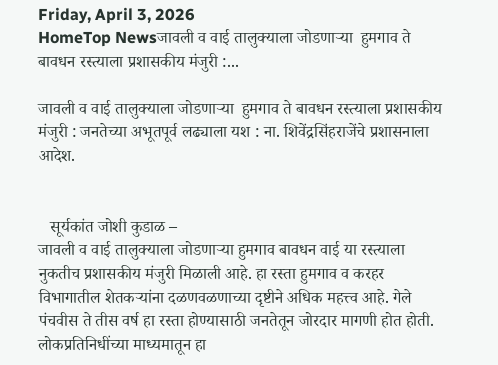Friday, April 3, 2026
HomeTop Newsजावली व वाई तालुक्याला जोडणाऱ्या  हुमगाव ते बावधन रस्त्याला प्रशासकीय मंजुरी :...

जावली व वाई तालुक्याला जोडणाऱ्या  हुमगाव ते बावधन रस्त्याला प्रशासकीय मंजुरी : जनतेच्या अभूतपूर्व लढ्याला यश : ना. शिवेंद्रसिंहराजेंचे प्रशासनाला आदेश.


   सूर्यकांत जोशी कुडाळ –
जावली व वाई तालुक्याला जोडणाऱ्या हुमगाव बावधन वाई या रस्त्याला नुकतीच प्रशासकीय मंजुरी मिळाली आहे. हा रस्ता हुमगाव व करहर विभागातील शेतकऱ्यांना दळणवळणाच्या दृष्टीने अधिक महत्त्व आहे. गेले पंचवीस ते तीस वर्ष हा रस्ता होण्यासाठी जनतेतून जोरदार मागणी होत होती. लोकप्रतिनिधींच्या माध्यमातून हा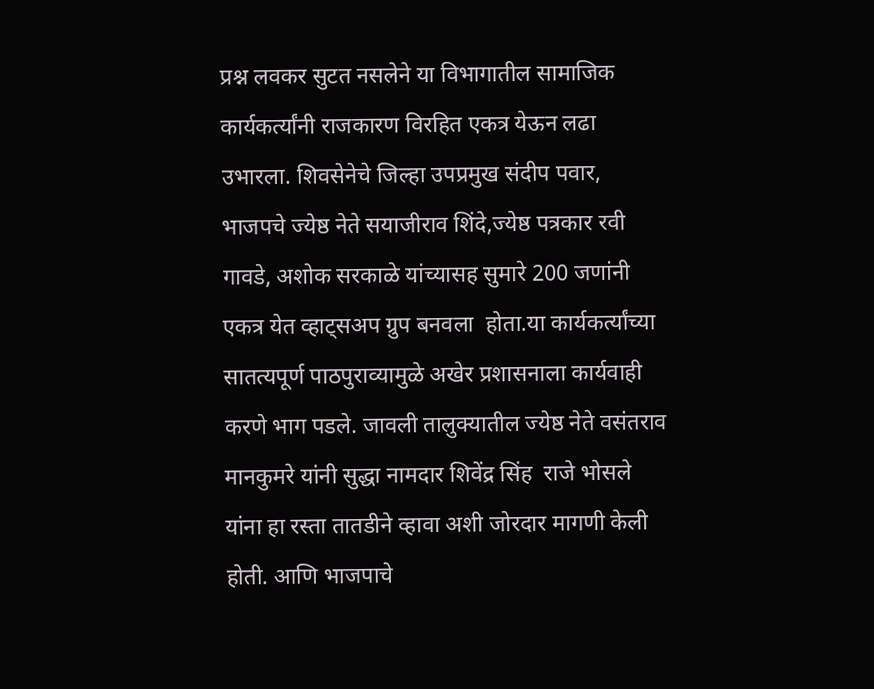प्रश्न लवकर सुटत नसलेने या विभागातील सामाजिक  कार्यकर्त्यांनी राजकारण विरहित एकत्र येऊन लढा उभारला. शिवसेनेचे जिल्हा उपप्रमुख संदीप पवार, भाजपचे ज्येष्ठ नेते सयाजीराव शिंदे,ज्येष्ठ पत्रकार रवी गावडे, अशोक सरकाळे यांच्यासह सुमारे 200 जणांनी एकत्र येत व्हाट्सअप ग्रुप बनवला  होता.या कार्यकर्त्यांच्या सातत्यपूर्ण पाठपुराव्यामुळे अखेर प्रशासनाला कार्यवाही करणे भाग पडले. जावली तालुक्यातील ज्येष्ठ नेते वसंतराव मानकुमरे यांनी सुद्धा नामदार शिवेंद्र सिंह  राजे भोसले यांना हा रस्ता तातडीने व्हावा अशी जोरदार मागणी केली होती. आणि भाजपाचे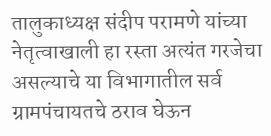तालुकाध्यक्ष संदीप परामणे यांच्या नेतृत्वाखाली हा रस्ता अत्यंत गरजेचा असल्याचे या विभागातील सर्व ग्रामपंचायतचे ठराव घेऊन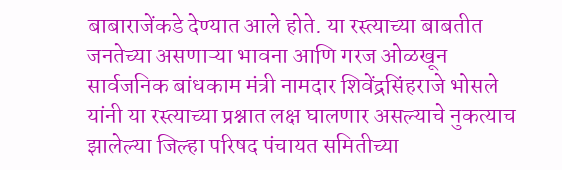बाबाराजेंकडे देण्यात आले होते. या रस्त्याच्या बाबतीत जनतेच्या असणाऱ्या भावना आणि गरज ओळखून  सार्वजनिक बांधकाम मंत्री नामदार शिवेंद्रसिंहराजे भोसले यांनी या रस्त्याच्या प्रश्नात लक्ष घालणार असल्याचे नुकत्याच झालेल्या जिल्हा परिषद पंचायत समितीच्या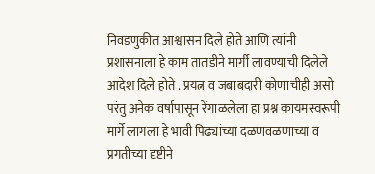निवडणुकीत आश्वासन दिले होते आणि त्यांनी प्रशासनाला हे काम तातडीने मार्गी लावण्याची दिलेले आदेश दिले होते . प्रयत्न व जबाबदारी कोणाचीही असो परंतु अनेक वर्षापासून रेंगाळलेला हा प्रश्न कायमस्वरूपी मार्गे लागला हे भावी पिढ्यांच्या दळणवळणाच्या व प्रगतीच्या दृष्टीने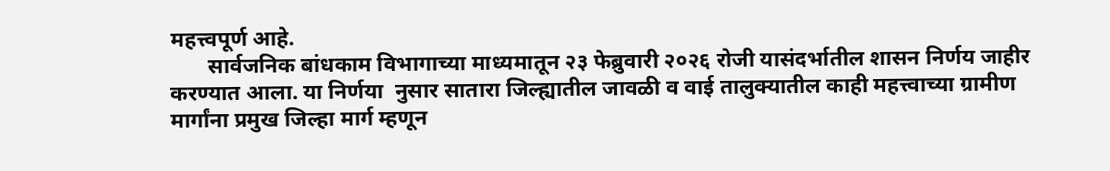महत्त्वपूर्ण आहे.
       सार्वजनिक बांधकाम विभागाच्या माध्यमातून २३ फेब्रुवारी २०२६ रोजी यासंदर्भातील शासन निर्णय जाहीर करण्यात आला. या निर्णया  नुसार सातारा जिल्ह्यातील जावळी व वाई तालुक्यातील काही महत्त्वाच्या ग्रामीण मार्गांना प्रमुख जिल्हा मार्ग म्हणून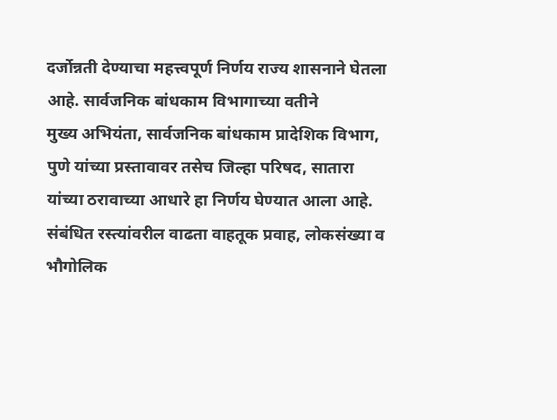दर्जोन्नती देण्याचा महत्त्वपूर्ण निर्णय राज्य शासनाने घेतला आहे. सार्वजनिक बांधकाम विभागाच्या वतीने
मुख्य अभियंता, सार्वजनिक बांधकाम प्रादेशिक विभाग, पुणे यांच्या प्रस्तावावर तसेच जिल्हा परिषद, सातारा यांच्या ठरावाच्या आधारे हा निर्णय घेण्यात आला आहे. संबंधित रस्त्यांवरील वाढता वाहतूक प्रवाह, लोकसंख्या व भौगोलिक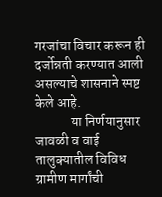गरजांचा विचार करून ही दर्जोन्नती करण्यात आली असल्याचे शासनाने स्पष्ट केले आहे.
             या निर्णयानुसार जावळी व वाई तालुक्यातील विविध ग्रामीण मार्गांची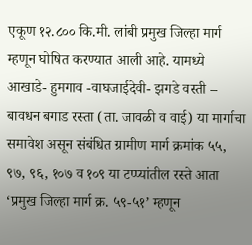एकूण १२.८०० कि.मी. लांबी प्रमुख जिल्हा मार्ग म्हणून घोषित करण्यात आली आहे. यामध्ये आखाडे- हुमगाव -वाघजाईदेवी- झगडे वस्ती – बावधन बगाड रस्ता (ता. जावळी व वाई) या मार्गाचा समावेश असून संबंधित ग्रामीण मार्ग क्रमांक ५५, ९७, ९६, १०७ व १०९ या टप्प्यांतील रस्ते आता ‘प्रमुख जिल्हा मार्ग क्र. ५९-५१’ म्हणून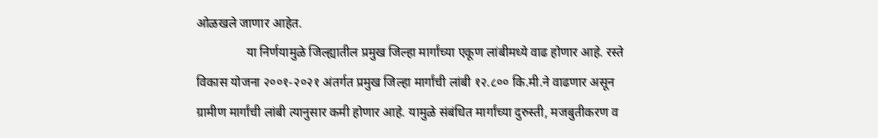ओळखले जाणार आहेत.
                या निर्णयामुळे जिल्ह्यातील प्रमुख जिल्हा मार्गांच्या एकूण लांबीमध्ये वाढ होणार आहे. रस्ते विकास योजना २००१-२०२१ अंतर्गत प्रमुख जिल्हा मार्गांची लांबी १२.८०० कि.मी.ने वाढणार असून ग्रामीण मार्गांची लांबी त्यानुसार कमी होणार आहे. यामुळे संबंधित मार्गांच्या दुरुस्ती, मजबुतीकरण व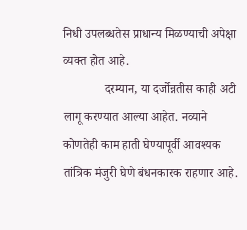निधी उपलब्धतेस प्राधान्य मिळण्याची अपेक्षा व्यक्त होत आहे.
             दरम्यान, या दर्जोन्नतीस काही अटी लागू करण्यात आल्या आहेत. नव्याने कोणतेही काम हाती घेण्यापूर्वी आवश्यक तांत्रिक मंजुरी घेणे बंधनकारक राहणार आहे.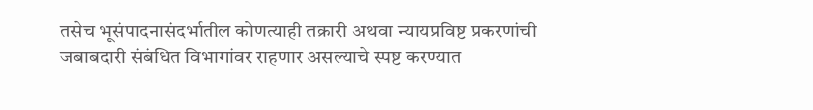तसेच भूसंपादनासंदर्भातील कोणत्याही तक्रारी अथवा न्यायप्रविष्ट प्रकरणांची जबाबदारी संबंधित विभागांवर राहणार असल्याचे स्पष्ट करण्यात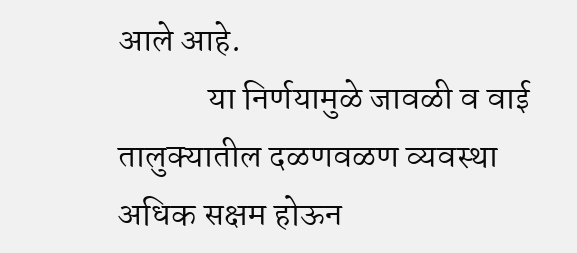आले आहे.
             या निर्णयामुळे जावळी व वाई तालुक्यातील दळणवळण व्यवस्था अधिक सक्षम होऊन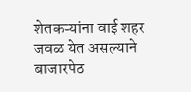शेतकऱ्यांना वाई शहर जवळ येत असल्याने बाजारपेठ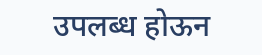उपलब्ध होऊन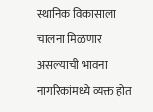स्थानिक विकासाला चालना मिळणार असल्याची भावना नागरिकांमध्ये व्यक्त होत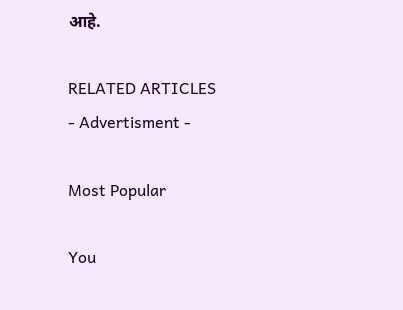आहे.

RELATED ARTICLES
- Advertisment -

Most Popular

You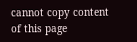cannot copy content of this page